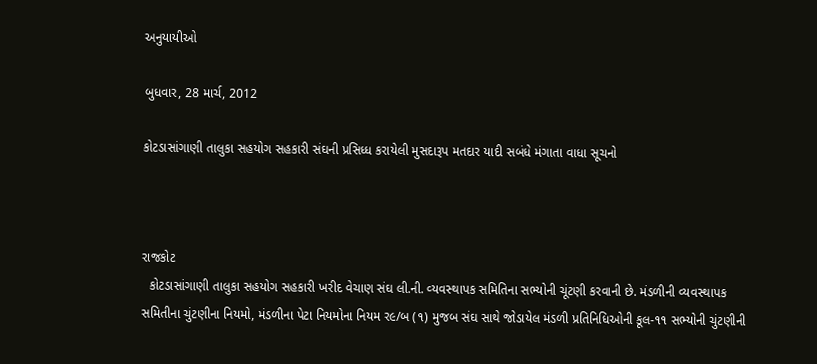અનુયાયીઓ

બુધવાર, 28 માર્ચ, 2012

કોટડાસાંગાણી તાલુકા સહયોગ સહકારી સંઘની પ્રસિધ્‍ધ કરાયેલી મુસદારૂપ મતદાર યાદી સબંધે મંગાતા વાધા સૂચનો



રાજકોટ
  કોટડાસાંગાણી તાલુકા સહયોગ સહકારી ખરીદ વેચાણ સંઘ લી.ની. વ્‍યવસ્‍થાપક સમિતિના સભ્‍યોની ચૂંટણી કરવાની છે. મંડળીની વ્‍યવસ્‍થાપક સમિતીના ચુંટણીના નિયમો, મંડળીના પેટા નિયમોના નિયમ ર૯/બ (૧) મુજબ સંઘ સાથે જોડાયેલ મંડળી પ્રતિનિધિઓની કૂલ-૧૧ સભ્‍યોની ચુંટણીની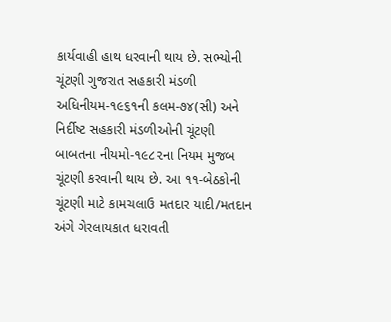કાર્યવાહી હાથ ધરવાની થાય છે. સભ્‍યોની ચૂંટણી ગુજરાત સહકારી મંડળી અધિનીયમ-૧૯૬૧ની કલમ-૭૪(સી) અને નિર્દીષ્‍ટ સહકારી મંડળીઓની ચૂંટણી બાબતના નીયમો-૧૯૮૨ના નિયમ મુજબ ચૂંટણી કરવાની થાય છે. આ ૧૧-બેઠકોની ચૂંટણી માટે કામચલાઉ મતદાર યાદી/મતદાન અંગે ગેરલાયકાત ધરાવતી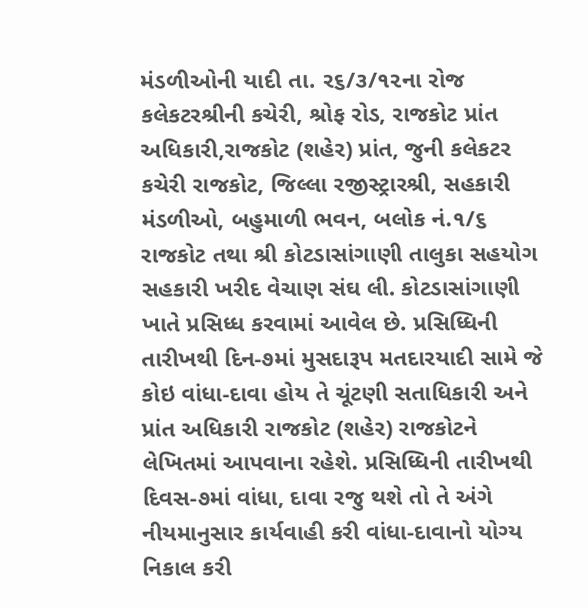મંડળીઓની યાદી તા. ર૬/૩/૧૨ના રોજ કલેકટરશ્રીની કચેરી, શ્રોફ રોડ, રાજકોટ પ્રાંત અધિકારી,રાજકોટ (શહેર) પ્રાંત, જુની કલેકટર કચેરી રાજકોટ, જિલ્‍લા રજીસ્‍ટ્રારશ્રી, સહકારી મંડળીઓ, બહુમાળી ભવન, બલોક નં.૧/૬ રાજકોટ તથા શ્રી કોટડાસાંગાણી તાલુકા સહયોગ સહકારી ખરીદ વેચાણ સંઘ લી. કોટડાસાંગાણી ખાતે પ્રસિધ્‍ધ કરવામાં આવેલ છે. પ્રસિધ્‍ધિની તારીખથી દિન-૭માં મુસદારૂપ મતદારયાદી સામે જે કોઇ વાંધા-દાવા હોય તે ચૂંટણી સતાધિકારી અને પ્રાંત અધિકારી રાજકોટ (શહેર) રાજકોટને લેખિતમાં આપવાના રહેશે. પ્રસિધ્‍ધિની તારીખથી દિવસ-૭માં વાંધા, દાવા રજુ થશે તો તે અંગે નીયમાનુસાર કાર્યવાહી કરી વાંધા-દાવાનો યોગ્‍ય નિકાલ કરી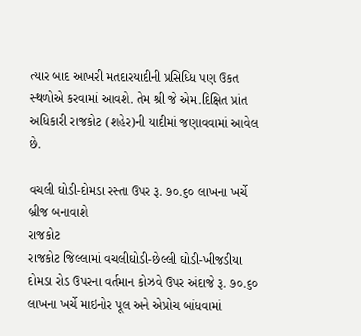ત્‍યાર બાદ આખરી મતદારયાદીની પ્રસિધ્‍ધિ પણ ઉકત સ્‍થળોએ કરવામાં આવશે. તેમ શ્રી જે એમ.દિક્ષિત પ્રાંત અધિકારી રાજકોટ (શહેર)ની યાદીમાં જણાવવામાં આવેલ છે.

વચલી ઘોડી-દોમડા રસ્‍તા ઉપર રૂ. ૭૦.૬૦ લાખના ખર્ચે બ્રીજ બનાવાશે
રાજકોટ
રાજકોટ જિલ્‍લામાં વચલીઘોડી-છેલ્‍લી ઘોડી-ખીજડીયા દોમડા રોડ ઉપરના વર્તમાન કોઝવે ઉપર અંદાજે રૂ. ૭૦.૬૦ લાખના ખર્ચે માઇનોર પૂલ અને એપ્રોચ બાંધવામાં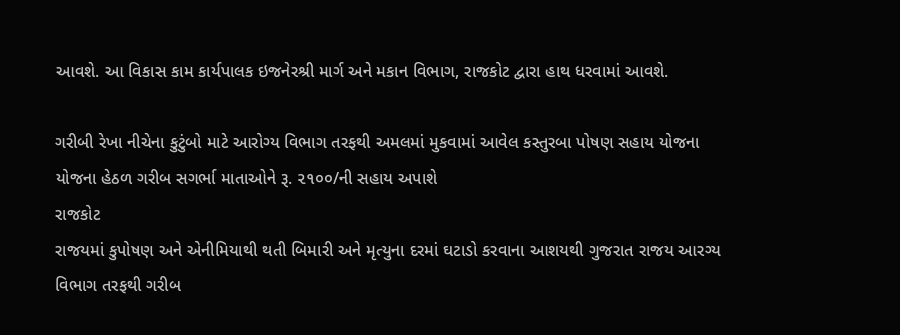આવશે. આ વિકાસ કામ કાર્યપાલક ઇજનેરશ્રી માર્ગ અને મકાન વિભાગ, રાજકોટ દ્વારા હાથ ધરવામાં આવશે.

ગરીબી રેખા નીચેના કુટુંબો માટે આરોગ્‍ય વિભાગ તરફથી અમલમાં મુકવામાં આવેલ કસ્‍તુરબા પોષણ સહાય યોજના
યોજના હેઠળ ગરીબ સગર્ભા માતાઓને રૂ. ૨૧૦૦/ની સહાય અપાશે
રાજકોટ
રાજયમાં કુપોષણ અને એનીમિયાથી થતી બિમારી અને મૃત્‍યુના દરમાં ઘટાડો કરવાના આશયથી ગુજરાત રાજય આરગ્‍ય વિભાગ તરફથી ગરીબ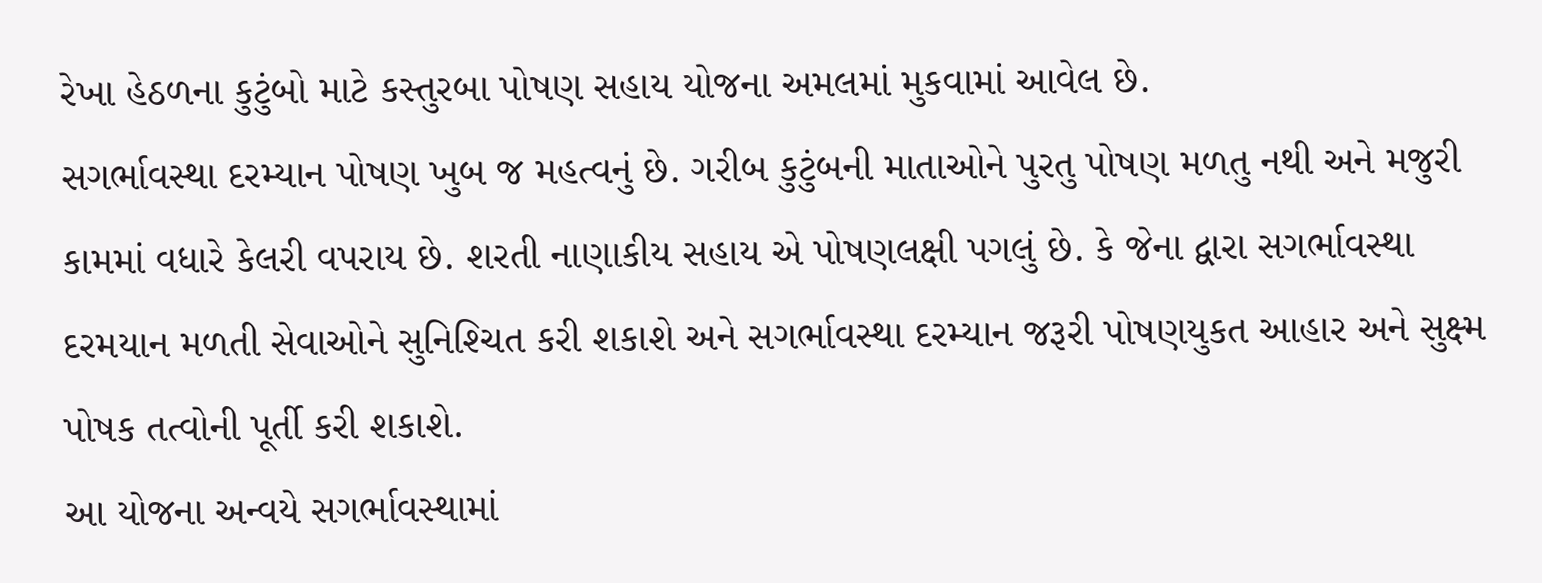રેખા હેઠળના કુટુંબો માટે કસ્‍તુરબા પોષણ સહાય યોજના અમલમાં મુકવામાં આવેલ છે.
સગર્ભાવસ્‍થા દરમ્‍યાન પોષણ ખુબ જ મહત્‍વનું છે. ગરીબ કુટુંબની માતાઓને પુરતુ પોષણ મળતુ નથી અને મજુરી કામમાં વધારે કેલરી વપરાય છે. શરતી નાણાકીય સહાય એ પોષણલક્ષી પગલું છે. કે જેના દ્વારા સગર્ભાવસ્‍થા દરમયાન મળતી સેવાઓને સુનિશ્‍ચિત કરી શકાશે અને સગર્ભાવસ્‍થા દરમ્‍યાન જરૂરી પોષણયુકત આહાર અને સુક્ષ્‍મ પોષક તત્‍વોની પૂર્તી કરી શકાશે.
આ યોજના અન્‍વયે સગર્ભાવસ્‍થામાં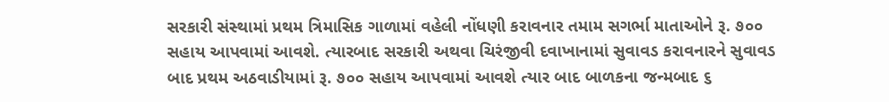સરકારી સંસ્‍થામાં પ્રથમ ત્રિમાસિક ગાળામાં વહેલી નોંધણી કરાવનાર તમામ સગર્ભા માતાઓને રૂ. ૭૦૦ સહાય આપવામાં આવશે. ત્‍યારબાદ સરકારી અથવા ચિરંજીવી દવાખાનામાં સુવાવડ કરાવનારને સુવાવડ બાદ પ્રથમ અઠવાડીયામાં રૂ. ૭૦૦ સહાય આપવામાં આવશે ત્‍યાર બાદ બાળકના જન્‍મબાદ ૬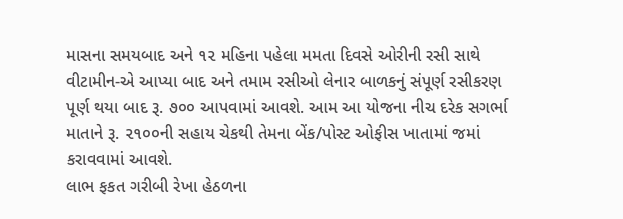માસના સમયબાદ અને ૧૨ મહિના પહેલા મમતા દિવસે ઓરીની રસી સાથે વીટામીન-એ આપ્‍યા બાદ અને તમામ રસીઓ લેનાર બાળકનું સંપૂર્ણ રસીકરણ પૂર્ણ થયા બાદ રૂ. ૭૦૦ આપવામાં આવશે. આમ આ યોજના નીચ દરેક સગર્ભા માતાને રૂ. ૨૧૦૦ની સહાય ચેકથી તેમના બેંક/પોસ્‍ટ ઓફીસ ખાતામાં જમાં કરાવવામાં આવશે.
લાભ ફકત ગરીબી રેખા હેઠળના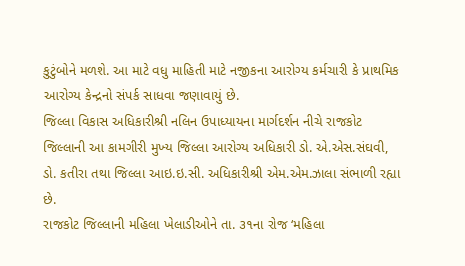કુટુંબોને મળશે. આ માટે વધુ માહિતી માટે નજીકના આરોગ્‍ય કર્મચારી કે પ્રાથમિક આરોગ્‍ય કેન્‍દ્રનો સંપર્ક સાધવા જણાવાયું છે.
જિલ્‍લા વિકાસ અધિકારીશ્રી નલિન ઉપાધ્‍યાયના માર્ગદર્શન નીચે રાજકોટ જિલ્‍લાની આ કામગીરી મુખ્‍ય જિલ્‍લા આરોગ્‍ય અધિકારી ડો. એ.એસ.સંઘવી, ડો. કતીરા તથા જિલ્‍લા આઇ.ઇ.સી. અધિકારીશ્રી એમ.એમ.ઝાલા સંભાળી રહ્યા છે.
રાજકોટ જિલ્‍લાની મહિલા ખેલાડીઓને તા. ૩૧ના રોજ ‘મહિલા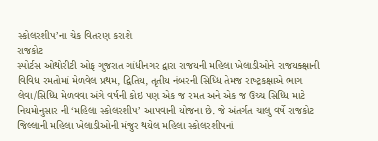સ્‍કોલરશીપ’ના ચેક વિતરણ કરાશે
રાજકોટ
સ્‍પોર્ટસ ઓથોરીટી ઓફ ગુજરાત ગાંધીનગર દ્વારા રાજયની મહિલા ખેલાડીઓને રાજયક્ક્ષાની વિવિધ રમતોમાં મેળવેલ પ્રથમ, દ્વિતિય, તૃતીય નંબરની સિધ્‍ધિ તેમજ રાષ્‍ટ્રકક્ષાએ ભાગ લેવા/સિધ્‍ધિ મેળવવા અંગે વર્ષની કોઇ પણ એક જ રમત અને એક જ ઉચ્‍ચ સિધ્‍ધિ માટે નિયમોનુસાર ની ‘મહિલા સ્‍કોલરશીપ’ આપવાની યોજના છે. જે અંતર્ગત ચાલુ વર્ષે રાજકોટ જિલ્‍લાની મહિલા ખેલાડીઓની મંજુર થયેલ મહિલા સ્‍કોલરશીપનાં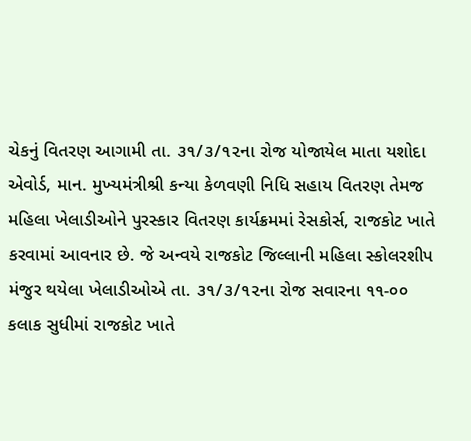ચેકનું વિતરણ આગામી તા. ૩૧/૩/૧૨ના રોજ યોજાયેલ માતા યશોદા એવોર્ડ, માન. મુખ્‍યમંત્રીશ્રી કન્‍યા કેળવણી નિધિ સહાય વિતરણ તેમજ મહિલા ખેલાડીઓને પુરસ્‍કાર વિતરણ કાર્યક્રમમાં રેસકોર્સ, રાજકોટ ખાતે કરવામાં આવનાર છે. જે અન્‍વયે રાજકોટ જિલ્‍લાની મહિલા સ્‍કોલરશીપ મંજુર થયેલા ખેલાડીઓએ તા. ૩૧/૩/૧૨ના રોજ સવારના ૧૧-૦૦ કલાક સુધીમાં રાજકોટ ખાતે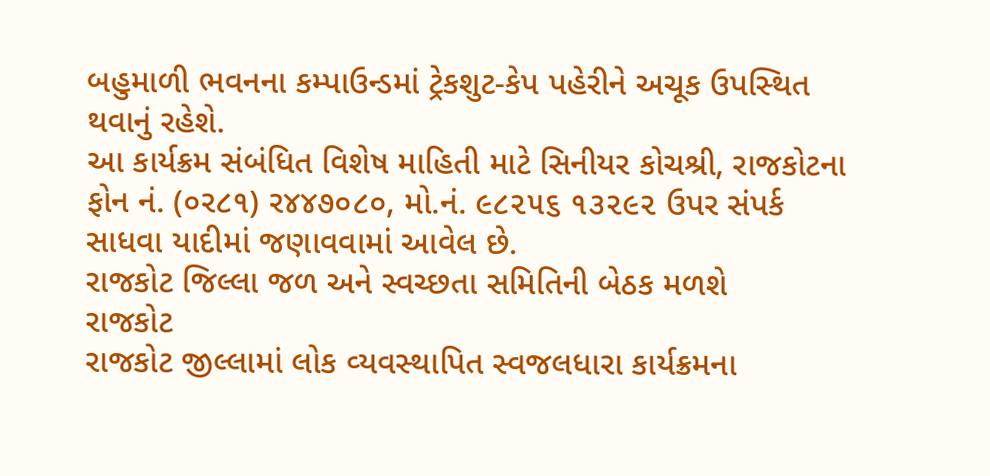બહુમાળી ભવનના કમ્‍પાઉન્‍ડમાં ટ્રેકશુટ-કેપ પહેરીને અચૂક ઉપસ્‍થિત થવાનું રહેશે.
આ કાર્યક્રમ સંબંધિત વિશેષ માહિતી માટે સિનીયર કોચશ્રી, રાજકોટના ફોન નં. (૦ર૮૧) ર૪૪૭૦૮૦, મો.નં. ૯૮૨૫૬ ૧૩૨૯૨ ઉપર સંપર્ક સાધવા યાદીમાં જણાવવામાં આવેલ છે.
રાજકોટ જિલ્‍લા જળ અને સ્‍વચ્‍છતા સમિતિની બેઠક મળશે
રાજકોટ
રાજકોટ જીલ્‍લામાં લોક વ્‍યવસ્‍થાપિત સ્‍વજલધારા કાર્યક્રમના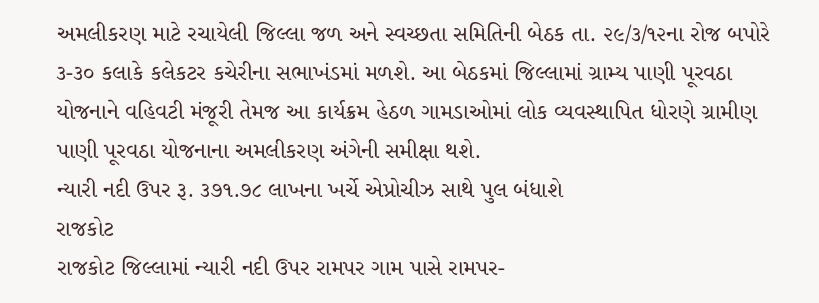અમલીકરણ માટે રચાયેલી જિલ્‍લા જળ અને સ્‍વચ્‍છતા સમિતિની બેઠક તા. ૨૯/૩/૧૨ના રોજ બપોરે ૩-૩૦ કલાકે કલેકટર કચેરીના સભાખંડમાં મળશે. આ બેઠકમાં જિલ્‍લામાં ગ્રામ્‍ય પાણી પૂરવઠા યોજનાને વહિવટી મંજૂરી તેમજ આ કાર્યક્રમ હેઠળ ગામડાઓમાં લોક વ્‍યવસ્‍થાપિત ધોરણે ગ્રામીણ પાણી પૂરવઠા યોજનાના અમલીકરણ અંગેની સમીક્ષા થશે.
ન્‍યારી નદી ઉપર રૂ. ૩૭૧.૭૮ લાખના ખર્ચે એપ્રોચીઝ સાથે પુલ બંધાશે
રાજકોટ
રાજકોટ જિલ્‍લામાં ન્‍યારી નદી ઉપર રામપર ગામ પાસે રામપર-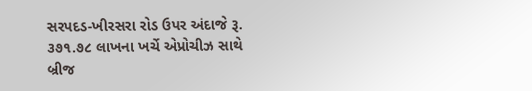સરપદડ-ખીરસરા રોડ ઉપર અંદાજે રૂ. ૩૭૧.૭૮ લાખના ખર્ચે એપ્રોચીઝ સાથે બ્રીજ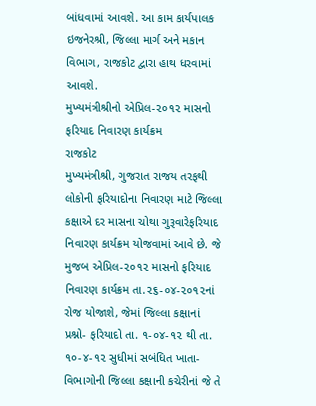બાંધવામાં આવશે. આ કામ કાર્યપાલક ઇજનેરશ્રી, જિલ્‍લા માર્ગ અને મકાન વિભાગ, રાજકોટ દ્વારા હાથ ધરવામાં આવશે.
મુખ્યમંત્રીશ્રીનો એપ્રિલ-૨૦૧૨ માસનો ફરિયાદ નિવારણ કાર્યક્રમ
રાજકોટ
મુખ્યમંત્રીશ્રી, ગુજરાત રાજય તરફથી લોકોની ફરિયાદોના નિવારણ માટે જિલ્લા કક્ષાએ દર માસના ચોથા ગુરૂવારેફરિયાદ નિવારણ કાર્યક્રમ યોજવામાં આવે છે. જે મુજબ એપ્રિલ-૨૦૧૨ માસનો ફરિયાદ નિવારણ કાર્યક્રમ તા.૨૬-૦૪-૨૦૧૨નાં રોજ યોજાશે, જેમાં જિલ્લા કક્ષાનાં પ્રશ્નો- ફરિયાદો તા. ૧-૦૪-૧૨ થી તા. ૧૦-૪-૧૨ સુધીમાં સબંધિત ખાતા- વિભાગોની જિલ્લા કક્ષાની કચેરીનાં જે તે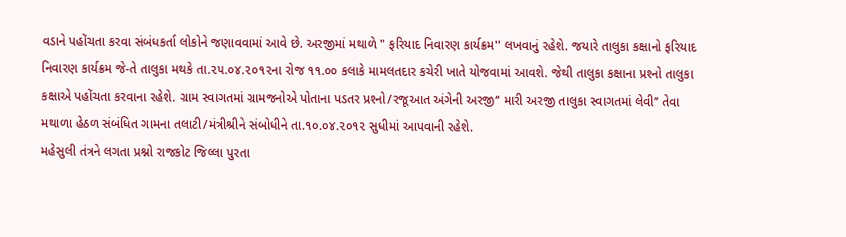વડાને પહોંચતા કરવા સંબંધકર્તા લોકોને જણાવવામાં આવે છે. અરજીમાં મથાળે " ફરિયાદ નિવારણ કાર્યક્રમ'' લખવાનું રહેશે. જયારે તાલુકા કક્ષાનો ફરિયાદ નિવારણ કાર્યક્રમ જે-તે તાલુકા મથકે તા.૨૫.૦૪.૨૦૧૨ના રોજ ૧૧.૦૦ કલાકે મામલતદાર કચેરી ખાતે યોજવામાં આવશે. જેથી તાલુકા કક્ષાના પ્રશ્‍નો તાલુકા કક્ષાએ પહોંચતા કરવાના રહેશે. ગ્રામ સ્‍વાગતમાં ગ્રામજનોએ પોતાના પડતર પ્રશ્‍નો/રજૂઆત અંગેની અરજી‘‘ મારી અરજી તાલુકા સ્‍વાગતમાં લેવી’’ તેવા મથાળા હેઠળ સંબંધિત ગામના તલાટી/મંત્રીશ્રીને સંબોધીને તા.૧૦.૦૪.૨૦૧૨ સુધીમાં આપવાની રહેશે.
મહેસુલી તંત્રને લગતા પ્રશ્નો રાજકોટ જિલ્લા પુરતા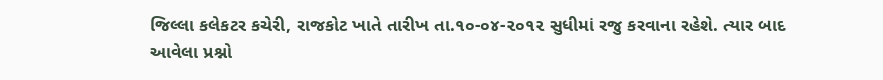જિલ્લા કલેકટર કચેરી, રાજકોટ ખાતે તારીખ તા.૧૦-૦૪-૨૦૧૨ સુધીમાં રજુ કરવાના રહેશે. ત્‍યાર બાદ આવેલા પ્રશ્નો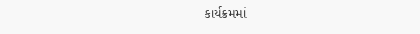કાર્યક્રમમાં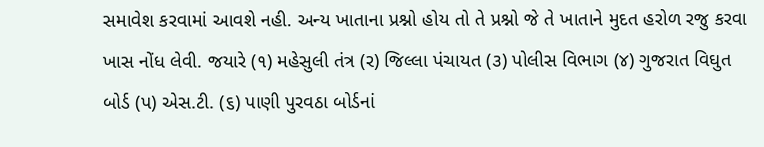સમાવેશ કરવામાં આવશે નહી. અન્ય ખાતાના પ્રશ્નો હોય તો તે પ્રશ્નો જે તે ખાતાને મુદત હરોળ રજુ કરવા ખાસ નોંધ લેવી. જયારે (૧) મહેસુલી તંત્ર (ર) જિલ્લા પંચાયત (૩) પોલીસ વિભાગ (૪) ગુજરાત વિઘુત બોર્ડ (પ) એસ.ટી. (૬) પાણી પુરવઠા બોર્ડનાં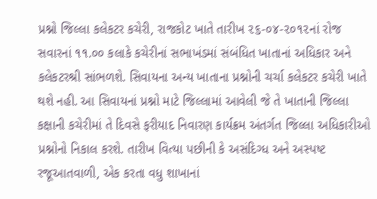પ્રશ્નો જિલ્લા કલેકટર કચેરી, રાજકોટ ખાતે તારીખ ૨૬-૦૪-૨૦૧૨નાં રોજ સવારનાં ૧૧.૦૦ કલાકે કચેરીનાં સભાખંડમાં સંબંધિત ખાતાનાં અધિકાર અને કલેકટરશ્રી સાંભળશે. સિવાયના અન્ય ખાતાના પ્રશ્નોની ચર્ચા કલેકટર કચેરી ખાતે થશે નહી. આ સિવાયનાં પ્રશ્નો માટે જિલ્લામાં આવેલી જે તે ખાતાની જિલ્લા કક્ષાની કચેરીમાં તે દિવસે ફરીયાદ નિવારણ કાર્યક્રમ અંતર્ગત જિલ્લા અધિકારીઓ પ્રશ્નોનો નિકાલ કરશે. તારીખ વિત્યા પછીની કે અસંદિગ્ધ અને અસ્પષ્ટ રજૂઆતવાળી, એક કરતા વધુ શાખાનાં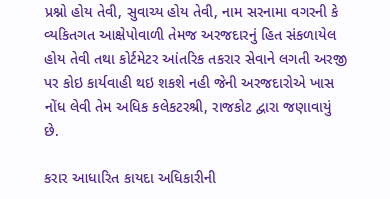પ્રશ્નો હોય તેવી, સુવાચ્ય હોય તેવી, નામ સરનામા વગરની કે વ્યકિતગત આક્ષેપોવાળી તેમજ અરજદારનું હિત સંકળાયેલ હોય તેવી તથા કોર્ટમેટર આંતરિક તકરાર સેવાને લગતી અરજી પર કોઇ કાર્યવાહી થઇ શકશે નહી જેની અરજદારોએ ખાસ નોંધ લેવી તેમ અધિક કલેકટરશ્રી, રાજકોટ દ્વારા જણાવાયું છે.

કરાર આધારિત કાયદા અધિકારીની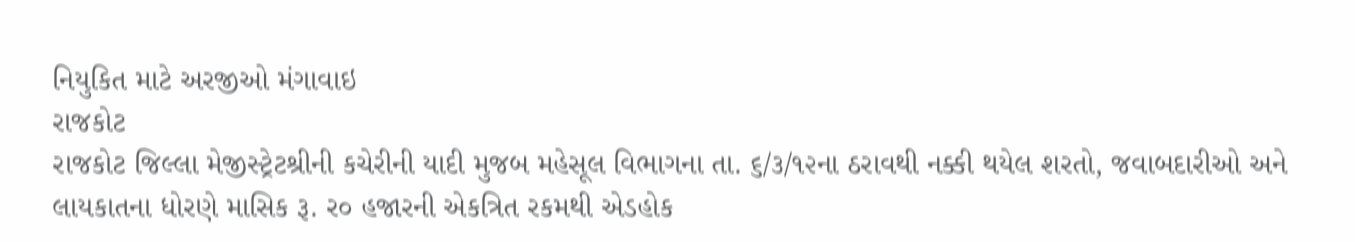નિયુકિત માટે અરજીઓ મંગાવાઇ
રાજકોટ
રાજકોટ જિલ્‍લા મેજીસ્‍ટ્રેટશ્રીની કચેરીની યાદી મુજબ મહેસૂલ વિભાગના તા. ૬/૩/૧૨ના ઠરાવથી નક્કી થયેલ શરતો, જવાબદારીઓ અને લાયકાતના ધોરણે માસિક રૂ. ર૦ હજારની એકત્રિત રકમથી એડહોક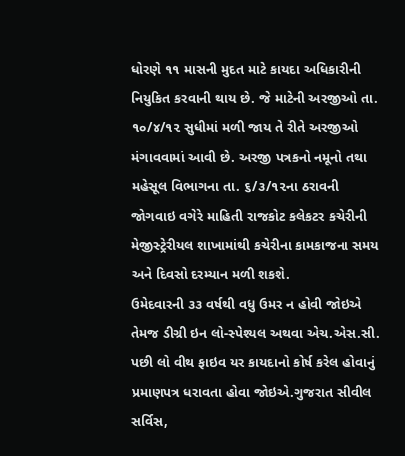ધોરણે ૧૧ માસની મુદત માટે કાયદા અધિકારીની નિયુકિત કરવાની થાય છે. જે માટેની અરજીઓ તા. ૧૦/૪/૧૨ સુધીમાં મળી જાય તે રીતે અરજીઓ મંગાવવામાં આવી છે. અરજી પત્રકનો નમૂનો તથા મહેસૂલ વિભાગના તા. ૬/૩/૧૨ના ઠરાવની જોગવાઇ વગેરે માહિતી રાજકોટ કલેકટર કચેરીની મેજીસ્‍ટ્રેરીયલ શાખામાંથી કચેરીના કામકાજના સમય અને દિવસો દરમ્‍યાન મળી શકશે.
ઉમેદવારની ૩૩ વર્ષથી વધુ ઉમર ન હોવી જોઇએ તેમજ ડીગ્રી ઇન લો-સ્‍પેશ્‍યલ અથવા એચ.એસ.સી. પછી લો વીથ ફાઇવ યર કાયદાનો કોર્ષ કરેલ હોવાનું પ્રમાણપત્ર ધરાવતા હોવા જોઇએ.ગુજરાત સીવીલ સર્વિસ,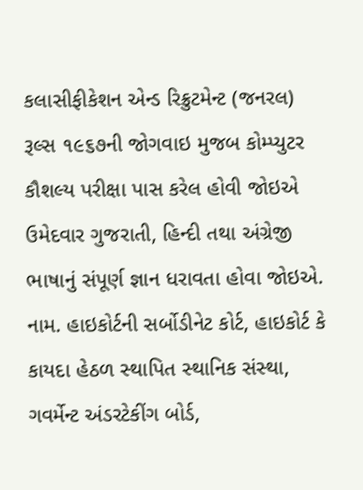કલાસીફીકેશન એન્‍ડ રિક્રુટમેન્‍ટ (જનરલ) રૂલ્‍સ ૧૯૬૭ની જોગવાઇ મુજબ કોમ્‍પ્‍યુટર કૌશલ્‍ય પરીક્ષા પાસ કરેલ હોવી જોઇએ ઉમેદવાર ગુજરાતી, હિન્‍દી તથા અંગ્રેજી ભાષાનું સંપૂર્ણ જ્ઞાન ધરાવતા હોવા જોઇએ.
નામ. હાઇકોર્ટની સર્બોડીનેટ કોર્ટ, હાઇકોર્ટ કે કાયદા હેઠળ સ્‍થાપિત સ્‍થાનિક સંસ્‍થા, ગવર્મેન્‍ટ અંડરટેકીંગ બોર્ડ,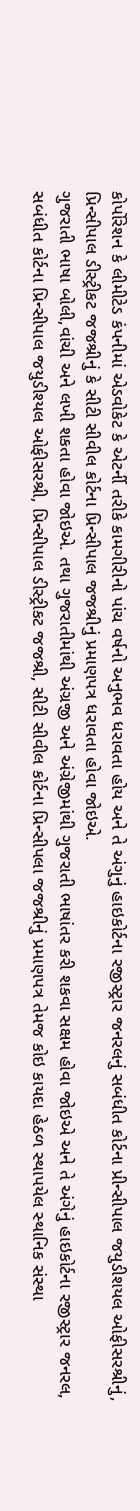કોર્પોરેશન કે લીમીટેડ કંપનીમાં એડવોકેટ કે એટર્ની તરીકે કામગીરીનો પાંચ વર્ષનો અનુભવ ધરાવતા હોય અને તે અંગુનું હાઇકોર્ટના રજીસ્‍ટ્રાર જનરલનું સબંધીત કોર્ટના પ્રીન્‍સીપાલ જયુડીશયલ ઓફીસરશ્રીનું, પ્રિન્‍સીપાલ ડીસ્‍ટ્રીકટ જજશ્રીનું કે સીટી સીવીલ કોર્ટના પ્રિન્‍સીપાલ જજશ્રીનું પ્રમાણપત્ર ધરાવતા હોવા જોઇએ.
ગુજરાતી ભાષા બોલી,વાંચી અને લખી શકતા હોવા જોઇએ. તથા ગુજરાતીમાંથી અંગ્રજી અને અંગ્રેજીમાંથી ગુજરાતી ભાષાંતર કરી શકવા સક્ષમ હોવા જોઇએ અને તે અંગેનું હાઇકોર્ટના રજીસ્‍ટ્રાર જનરલ, સબંધીત કોર્ટના પ્રિન્‍સીપાલ જયુડીશ્‍યલ ઓફીસરશ્રી, પ્રિન્‍સીપાલ ડીસ્‍ટ્રીકટ જજશ્રી, સીટી સીવીલ કોર્ટના પ્રિન્‍સીપલા જજશ્રીનું પ્રમાણપત્ર તેમજ કોઇ કાયદા હેઠળ સ્‍થાપયેલ સ્‍થાનિક સંસ્‍થા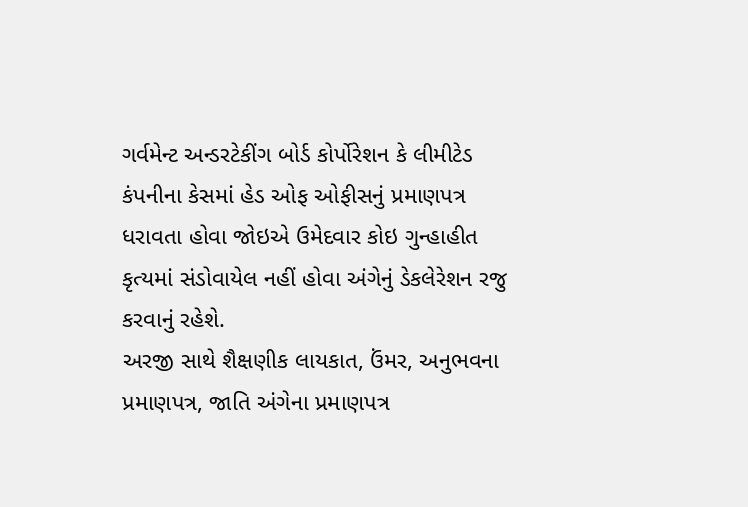ગર્વમેન્‍ટ અન્‍ડરટેકીંગ બોર્ડ કોર્પોરેશન કે લીમીટેડ કંપનીના કેસમાં હેડ ઓફ ઓફીસનું પ્રમાણપત્ર ધરાવતા હોવા જોઇએ ઉમેદવાર કોઇ ગુન્‍હાહીત કૃત્‍યમાં સંડોવાયેલ નહીં હોવા અંગેનું ડેકલેરેશન રજુ કરવાનું રહેશે.
અરજી સાથે શૈક્ષણીક લાયકાત, ઉંમર, અનુભવના પ્રમાણપત્ર, જાતિ અંગેના પ્રમાણપત્ર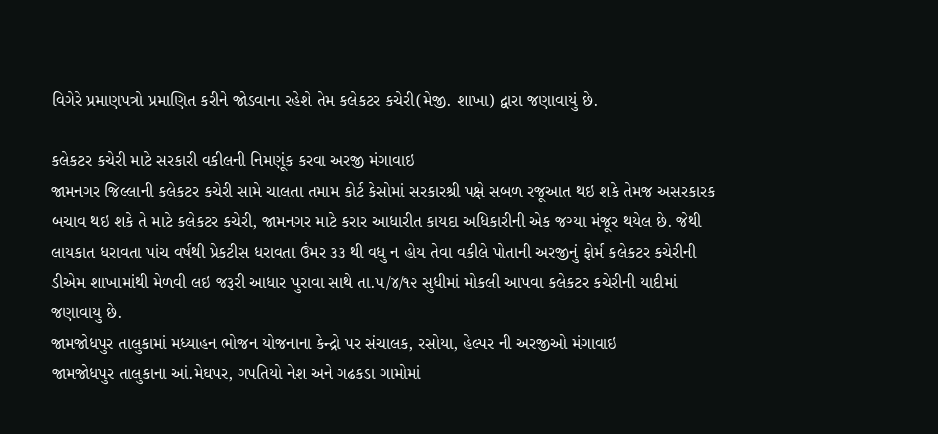વિગેરે પ્રમાણપત્રો પ્રમાણિત કરીને જોડવાના રહેશે તેમ કલેકટર કચેરી(મેજી. શાખા) દ્વારા જણાવાયું છે.

કલેકટર કચેરી માટે સરકારી વકીલની નિમણૂંક કરવા અરજી મંગાવાઇ
જામનગર જિલ્‍લાની કલેકટર કચેરી સામે ચાલતા તમામ કોર્ટ કેસોમાં સરકારશ્રી પક્ષે સબળ રજૂઆત થઇ શકે તેમજ અસરકારક બચાવ થઇ શકે તે માટે કલેકટર કચેરી, જામનગર માટે કરાર આધારીત કાયદા અધિકારીની એક જગ્‍યા મંજૂર થયેલ છે. જેથી લાયકાત ધરાવતા પાંચ વર્ષથી પ્રેકટીસ ધરાવતા ઉંમર ૩૩ થી વધુ ન હોય તેવા વકીલે પોતાની અરજીનું ફોર્મ કલેકટર કચેરીની ડીએમ શાખામાંથી મેળવી લઇ જરૂરી આધાર પુરાવા સાથે તા.૫/૪/૧૨ સુધીમાં મોકલી આપવા કલેકટર કચેરીની યાદીમાં જણાવાયુ છે.
જામજોધપુર તાલુકામાં મધ્‍યાહન ભોજન યોજનાના કેન્‍દ્રો પર સંચાલક, રસોયા, હેલ્‍પર ની અરજીઓ મંગાવાઇ
જામજોધપુર તાલુકાના આં.મેઘપર, ગપતિયો નેશ અને ગઢકડા ગામોમાં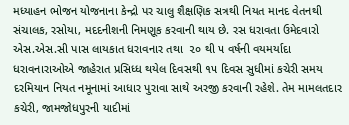મધ્‍યાહન ભોજન યોજનાના કેન્‍દ્રો પર ચાલુ શૈક્ષણિક સત્રથી નિયત માનદ વેતનથી સંચાલક, રસોયા, મદદનીશની નિમણૂક કરવાની થાય છે. રસ ધરાવતા ઉમેદવારો એસ.એસ.સી પાસ લાયકાત ધરાવનાર તથા  ૨૦ થી ૫ વર્ષની વયમર્યાદા ધરાવનારાઓએ જાહેરાત પ્રસિધ્‍ધ થયેલ દિવસથી ૧૫ દિવસ સુધીમાં કચેરી સમય દરમિયાન નિયત નમૂનામાં આધાર પુરાવા સાથે અરજી કરવાની રહેશે. તેમ મામલતદાર કચેરી, જામજોધપુરની યાદીમાં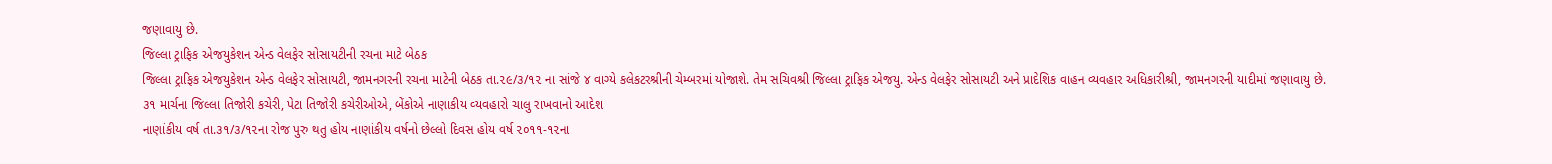જણાવાયુ છે.
જિલ્‍લા ટ્રાફિક એજયુકેશન એન્‍ડ વેલફેર સોસાયટીની રચના માટે બેઠક
જિલ્‍લા ટ્રાફિક એજયુકેશન એન્‍ડ વેલફેર સોસાયટી, જામનગરની રચના માટેની બેઠક તા.૨૯/૩/૧૨ ના સાંજે ૪ વાગ્‍યે કલેકટરશ્રીની ચેમ્‍બરમાં યોજાશે. તેમ સચિવશ્રી જિલ્‍લા ટ્રાફિક એજયુ. એન્‍ડ વેલફેર સોસાયટી અને પ્રાદેશિક વાહન વ્‍યવહાર અધિકારીશ્રી, જામનગરની યાદીમાં જણાવાયુ છે.
૩૧ માર્ચના જિલ્‍લા તિજોરી કચેરી, પેટા તિજોરી કચેરીઓએ, બેંકોએ નાણાકીય વ્‍યવહારો ચાલુ રાખવાનો આદેશ
નાણાંકીય વર્ષ તા.૩૧/૩/૧૨ના રોજ પુરુ થતુ હોય નાણાંકીય વર્ષનો છેલ્‍લો દિવસ હોય વર્ષ ૨૦૧૧-૧૨ના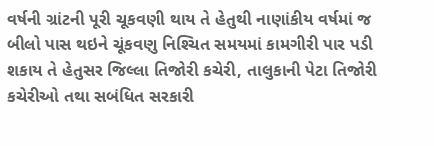વર્ષની ગ્રાંટની પૂરી ચૂકવણી થાય તે હેતુથી નાણાંકીય વર્ષમાં જ બીલો પાસ થઇને ચૂંકવણુ નિશ્‍ચિત સમયમાં કામગીરી પાર પડી શકાય તે હેતુસર જિલ્‍લા તિજોરી કચેરી, તાલુકાની પેટા તિજોરી કચેરીઓ તથા સબંધિત સરકારી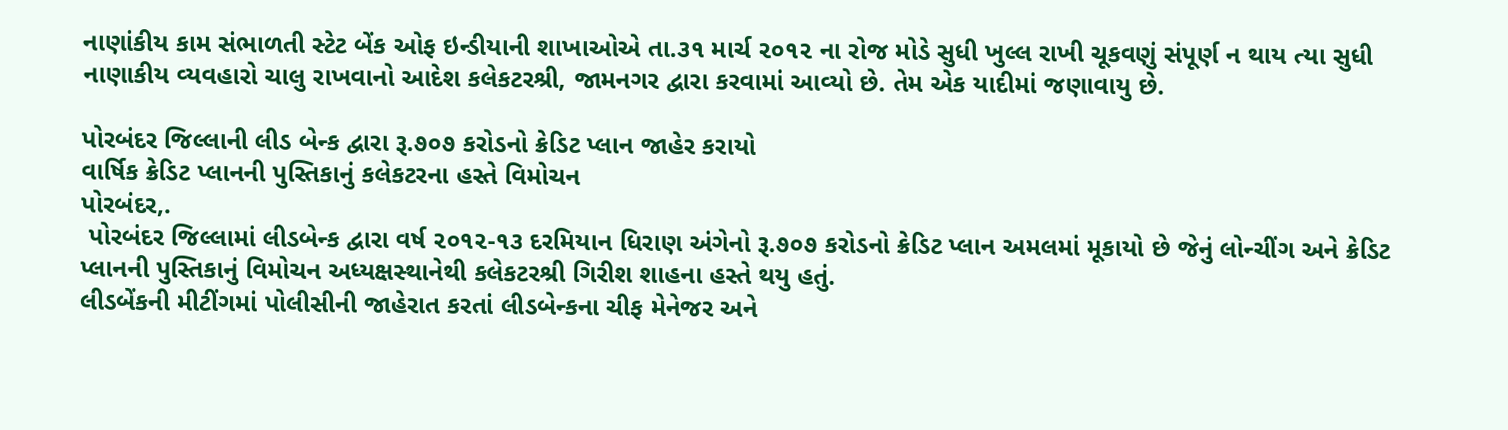નાણાંકીય કામ સંભાળતી સ્‍ટેટ બેંક ઓફ ઇન્‍ડીયાની શાખાઓએ તા.૩૧ માર્ચ ૨૦૧૨ ના રોજ મોડે સુધી ખુલ્‍લ રાખી ચૂકવણું સંપૂર્ણ ન થાય ત્‍યા સુધી નાણાકીય વ્‍યવહારો ચાલુ રાખવાનો આદેશ કલેકટરશ્રી, જામનગર દ્વારા કરવામાં આવ્‍યો છે. તેમ એક યાદીમાં જણાવાયુ છે.

પોરબંદર જિલ્‍લાની લીડ બેન્‍ક દ્વારા રૂ.૭૦૭ કરોડનો ક્રેડિટ પ્‍લાન જાહેર કરાયો
વાર્ષિક ક્રેડિટ પ્‍લાનની પુસ્‍તિકાનું કલેકટરના હસ્‍તે વિમોચન
પોરબંદર,.
 પોરબંદર જિલ્‍લામાં લીડબેન્‍ક દ્વારા વર્ષ ૨૦૧૨-૧૩ દરમિયાન ધિરાણ અંગેનો રૂ.૭૦૭ કરોડનો ક્રેડિટ પ્‍લાન અમલમાં મૂકાયો છે જેનું લોન્‍ચીંગ અને ક્રેડિટ પ્‍લાનની પુસ્‍તિકાનું વિમોચન અધ્‍યક્ષસ્‍થાનેથી કલેકટરશ્રી ગિરીશ શાહના હસ્‍તે થયુ હતું.
લીડબેંકની મીટીંગમાં પોલીસીની જાહેરાત કરતાં લીડબેન્‍કના ચીફ મેનેજર અને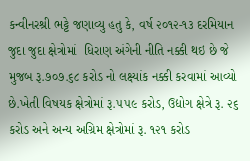કન્‍વીનરશ્રી ભટ્ટે જણાવ્‍યુ હતુ કે, વર્ષ ૨૦૧૨-૧૩ દરમિયાન જુદા જુદા ક્ષેત્રોમાં  ધિરાણ અંગેની નીતિ નક્કી થઇ છે જે મુજબ રૂ.૭૦૭.૬૮ કરોડ નો લક્ષ્‍યાંક નક્કી કરવામાં આવ્‍યો છે.ખેતી વિષયક ક્ષેત્રોમાં રૂ.૫૫૯ કરોડ, ઉદ્યોગ ક્ષેત્રે રૂ. ૨૬ કરોડ અને અન્‍ય અગ્રિમ ક્ષેત્રોમાં રૂ. ૧૨૧ કરોડ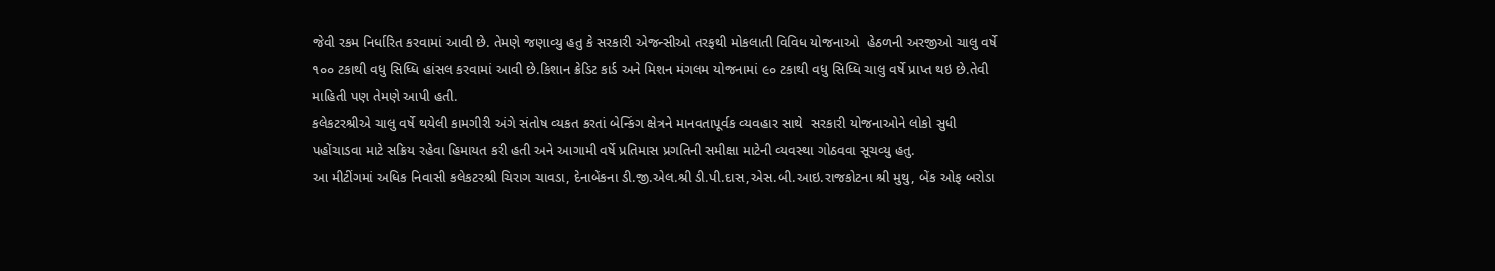જેવી રકમ નિર્ધારિત કરવામાં આવી છે. તેમણે જણાવ્‍યુ હતુ કે સરકારી એજન્‍સીઓ તરફથી મોકલાતી વિવિધ યોજનાઓ  હેઠળની અરજીઓ ચાલુ વર્ષે ૧૦૦ ટકાથી વધુ સિધ્‍ધિ હાંસલ કરવામાં આવી છે.કિશાન ક્રેડિટ કાર્ડ અને મિશન મંગલમ યોજનામાં ૯૦ ટકાથી વધુ સિધ્‍ધિ ચાલુ વર્ષે પ્રાપ્‍ત થઇ છે.તેવી માહિતી પણ તેમણે આપી હતી.
કલેકટરશ્રીએ ચાલુ વર્ષે થયેલી કામગીરી અંગે સંતોષ વ્‍યકત કરતાં બેન્‍કિંગ ક્ષેત્રને માનવતાપૂર્વક વ્‍યવહાર સાથે  સરકારી યોજનાઓને લોકો સુધી પહોંચાડવા માટે સક્રિય રહેવા હિમાયત કરી હતી અને આગામી વર્ષે પ્રતિમાસ પ્રગતિની સમીક્ષા માટેની વ્‍યવસ્‍થા ગોઠવવા સૂચવ્‍યુ હતુ.
આ મીટીંગમાં અધિક નિવાસી કલેકટરશ્રી ચિરાગ ચાવડા, દેનાબેંકના ડી.જી.એલ.શ્રી ડી.પી.દાસ,એસ.બી.આઇ.રાજકોટના શ્રી મુથુ, બેંક ઓફ બરોડા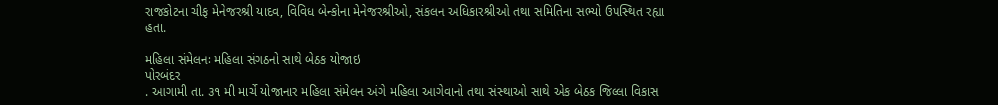રાજકોટના ચીફ મેનેજરશ્રી યાદવ, વિવિધ બેન્‍કોના મેનેજરશ્રીઓ, સંકલન અધિકારશ્રીઓ તથા સમિતિના સભ્‍યો ઉ૫સ્‍થિત રહ્યા હતા.

મહિલા સંમેલનઃ મહિલા સંગઠનો સાથે બેઠક યોજાઇ
પોરબંદર
. આગામી તા. ૩૧ મી માર્ચે યોજાનાર મહિલા સંમેલન અંગે મહિલા આગેવાનો તથા સંસ્‍થાઓ સાથે એક બેઠક જિલ્‍લા વિકાસ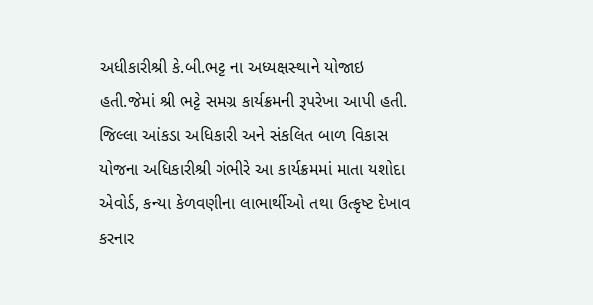અધીકારીશ્રી કે.બી.ભટ્ટ ના અધ્‍યક્ષસ્‍થાને યોજાઇ હતી.જેમાં શ્રી ભટ્ટે સમગ્ર કાર્યક્રમની રૂપરેખા આપી હતી.
જિલ્‍લા આંકડા અધિકારી અને સંકલિત બાળ વિકાસ યોજના અધિકારીશ્રી ગંભીરે આ કાર્યક્રમમાં માતા યશોદા એવોર્ડ, કન્‍યા કેળવણીના લાભાર્થીઓ તથા ઉત્‍કૃષ્‍ટ દેખાવ કરનાર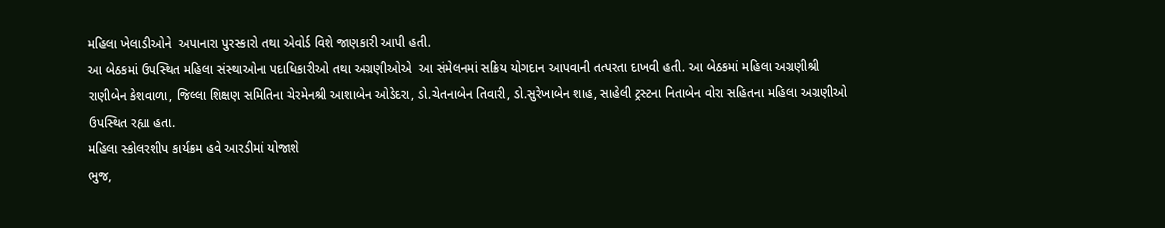મહિલા ખેલાડીઓને  અપાનારા પુરસ્‍કારો તથા એવોર્ડ વિશે જાણકારી આપી હતી.
આ બેઠકમાં ઉપસ્‍થિત મહિલા સંસ્‍થાઓના પદાધિકારીઓ તથા અગ્રણીઓએ  આ સંમેલનમાં સક્રિય યોગદાન આપવાની તત્‍પરતા દાખવી હતી. આ બેઠકમાં મહિલા અગ્રણીશ્રી રાણીબેન કેશવાળા, જિલ્‍લા શિક્ષણ સમિતિના ચેરમેનશ્રી આશાબેન ઓડેદરા, ડો.ચેતનાબેન તિવારી, ડો.સુરેખાબેન શાહ, સાહેલી ટ્રસ્‍ટના નિતાબેન વોરા સહિતના મહિલા અગ્રણીઓ ઉપસ્‍થિત રહ્યા હતા.
મહિલા સ્‍કોલરશીપ કાર્યક્રમ હવે આરડીમાં યોજાશે
ભુજ,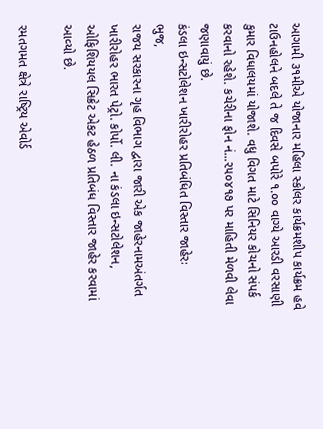આગામી ૩૧મીએ યોજાનાર મહિલા સ્‍કોલર કાર્યક્રમશીપ કાર્યક્રમ હવે ટાઉનહોલને બદલે તે જ દિવસે બપોરે ૧.૦૦ વાગ્‍યે આરડી વરસાણી કુમાર વિધાલયમાં યોજાશે. વધુ વિગત માટે સિનિયર કોચનો સંપર્ક કરવાનો રહેશે. કચેરીના ફોન નં...૨૫૦૪૧૭ પર માહિતી મેળવી લેવા જણાવાયું છે.
કંડલા ઇન્‍સટોલેશન ખારીરોહર પ્રતિબંધિત વિસ્‍તાર જાહેરઃ
ભુજ,
રાજય સરકારના ગૃહ વિભાગ દ્વારા જારી એક જાહેરનામઅંતર્ગત ખારીરોહર ભારત પેટ્રો. કોર્પો. લી. ના કંડલા ઇન્‍સટોલેશન, ઓફિશિયયલ સિક્રેટ એકટ હેઠળ પ્રતિબંધ વિસ્‍તાર જાહેર કરવામાં આવ્‍યો છે.

રમતગમત ક્ષેત્રે રાષ્‍ટ્રિય એવોર્ડ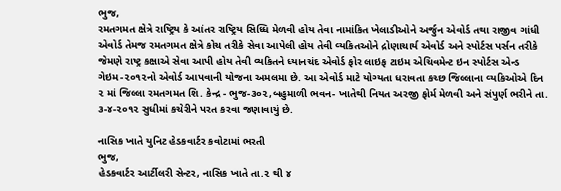ભુજ,
રમતગમત ક્ષેત્રે રાષ્‍ટ્રિય કે આંતર રાષ્‍ટ્રિય સિધ્‍ધિ મેળવી હોય તેવા નામાંકિત ખેલાડીઓને અર્જુન એવોર્ડ તથા રાજીવ ગાંધી એવોર્ડ તેમજ રમતગમત ક્ષેત્રે કોચ તરીકે સેવા આપેલી હોય તેવી વ્‍યકિતઓને દ્રોણાચાર્ય એવોર્ડ અને સ્‍પોર્ટસ પર્સન તરીકે જેમણે રાષ્‍ટ્ર કક્ષાએ સેવા આપી હોય તેવી વ્‍યકિતને ધ્‍યાનચંદ એવોર્ડ ફોર લાઇફ ટાઇમ એચિવમેન્‍ટ ઇન સ્‍પોર્ટસ એન્‍ડ ગેઇમ-૨૦૧૨નો એવોર્ડ આપવાની યોજના અમલમા છે. આ એવોર્ડ માટે યોગ્‍યતા ધરાવતા કચ્‍છ જિલ્‍લાના વ્‍યકિઓએ દિન ૨ માં જિલ્‍લા રમતગમત શિ. કેન્‍દ્ર - ભુજ-૩૦૨,બહુમાળી ભવન- ખાતેથી નિયત અરજી ફોર્મ મેળવી અને સંપુર્ણ ભરીને તા. ૩-૪-૨૦૧૨ સુધીમાં કચેરીને પરત કરવા જણાવાયું છે.

નાસિક ખાતે યુનિટ હેડકવાર્ટર કવોટામાં ભરતી
ભુજ,
હેડકવાર્ટર આર્ટીલરી સેન્‍ટર, નાસિક ખાતે તા.૨ થી ૪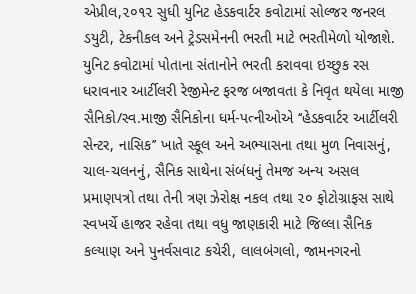એપ્રીલ,૨૦૧૨ સુધી યુનિટ હેડકવાર્ટર કવોટામાં સોલ્‍જર જનરલ ડયુટી, ટેકનીકલ અને ટ્રેડસમેનની ભરતી માટે ભરતીમેળો યોજાશે. યુનિટ કવોટામાં પોતાના સંતાનોને ભરતી કરાવવા ઇચ્‍છુક રસ ધરાવનાર આર્ટીલરી રેજીમેન્‍ટ ફરજ બજાવતા કે નિવૃત થયેલા માજી સૈનિકો/સ્‍વ.માજી સૈનિકોના ધર્મ-પત્‍નીઓએ ‘‘હેડકવાર્ટર આર્ટીલરી સેન્‍ટર, નાસિક’’ ખાતે સ્‍કૂલ અને અભ્‍યાસના તથા મુળ નિવાસનું, ચાલ-ચલનનું, સૈનિક સાથેના સંબંધનું તેમજ અન્‍ય અસલ પ્રમાણપત્રો તથા તેની ત્રણ ઝેરોક્ષ નકલ તથા ૨૦ ફોટોગ્રાફસ સાથે સ્‍વખર્ચે હાજર રહેવા તથા વધુ જાણકારી માટે જિલ્‍લા સૈનિક કલ્‍યાણ અને પુનર્વસવાટ કચેરી, લાલબંગલો, જામનગરનો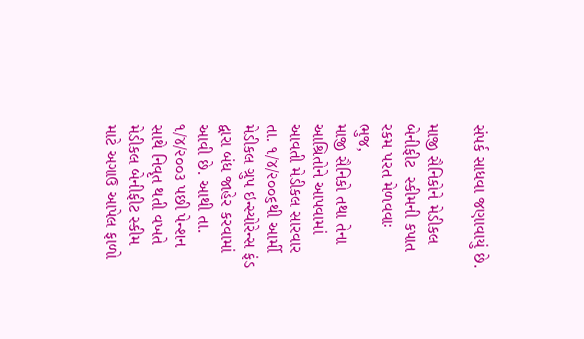સંપર્ક સાધવા જણાવાયું છે.

માજી સૈનિકોને મેડીકલ બેનીફીટ  સ્‍કીમની કપાત રકમ પરત મેળવવાઃ
ભુજ,
માજી સૈનિકો તથા તેના આશ્રિતોને આપવામાં આવતી મેડીકલ સારવાર તા. ૧/૪/૨૦૦૬થી આર્મી મેડીકલ ગ્રુપ ઇન્‍સ્‍યોરેન્‍સ ફંડ દ્વારા બંધ જાહેર કરવામાં આવી છે. આથી તા. ૧/૪/૨૦૦૩ પછી પેન્‍શન સાથે નિવૃત થતી વખતે મેડીકલ બેનીફીટ સ્‍કીમ માટે અગાઉ આપેલ ફાળો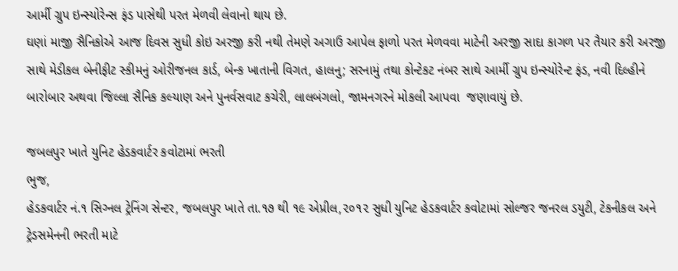આર્મી ગ્રુપ ઇન્‍સ્‍યોરેન્‍સ ફંડ પાસેથી પરત મેળવી લેવાનો થાય છે.
ઘણાં માજી સૈનિકોએ આજ દિવસ સુધી કોઇ અરજી કરી નથી તેમણે અગાઉ આપેલ ફાળો પરત મેળવવા માટેની અરજી સાદા કાગળ પર તૈયાર કરી અરજી સાથે મેડીકલ બેનીફીટ સ્‍કીમનું ઓરીજનલ કાર્ડ, બેન્‍ક ખાતાની વિગત, હાલનુ; સરનામું તથા કોન્‍ટેકટ નંબર સાથે આર્મી ગ્રુપ ઇન્‍સ્‍યોરેન્‍ટ ફંડ, નવી દિલ્‍હીને બારોબાર અથવા જિલ્‍લા સૈનિક કલ્‍યાણ અને પુનર્વસવાટ કચેરી, લાલબંગલો, જામનગરને મોકલી આપવા  જણાવાયું છે.

જબલપુર ખાતે યુનિટ હેડકવાર્ટર કવોટામાં ભરતી
ભુજ,
હેડકવાર્ટર નં.૧ સિગ્‍નલ ટ્રેનિંગ સેન્‍ટર, જબલપુર ખાતે તા.૧૭ થી ૧૯ એપ્રીલ,૨૦૧૨ સુધી યુનિટ હેડકવાર્ટર કવોટામાં સોલ્‍જર જનરલ ડયુટી, ટેકનીકલ અને ટ્રેડસમેનની ભરતી માટે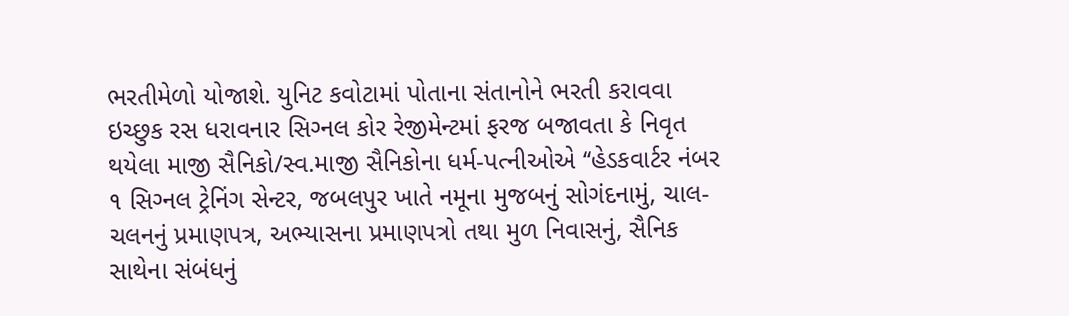ભરતીમેળો યોજાશે. યુનિટ કવોટામાં પોતાના સંતાનોને ભરતી કરાવવા ઇચ્‍છુક રસ ધરાવનાર સિગ્‍નલ કોર રેજીમેન્‍ટમાં ફરજ બજાવતા કે નિવૃત થયેલા માજી સૈનિકો/સ્‍વ.માજી સૈનિકોના ધર્મ-પત્‍નીઓએ ‘‘હેડકવાર્ટર નંબર ૧ સિગ્‍નલ ટ્રેનિંગ સેન્‍ટર, જબલપુર ખાતે નમૂના મુજબનું સોગંદનામું, ચાલ-ચલનનું પ્રમાણપત્ર, અભ્‍યાસના પ્રમાણપત્રો તથા મુળ નિવાસનું, સૈનિક સાથેના સંબંધનું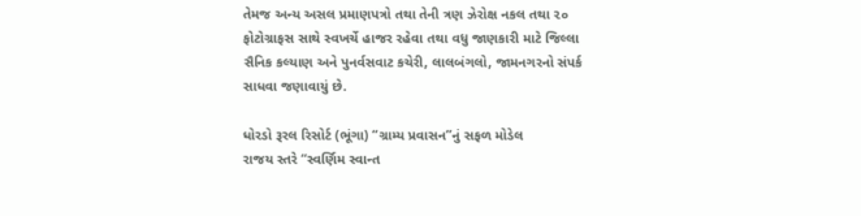તેમજ અન્‍ય અસલ પ્રમાણપત્રો તથા તેની ત્રણ ઝેરોક્ષ નકલ તથા ૨૦ ફોટોગ્રાફસ સાથે સ્‍વખર્ચે હાજર રહેવા તથા વધુ જાણકારી માટે જિલ્‍લા સૈનિક કલ્‍યાણ અને પુનર્વસવાટ કચેરી, લાલબંગલો, જામનગરનો સંપર્ક સાધવા જણાવાયું છે.

ધોરડો રૂરલ રિસોર્ટ (ભૂંગા) ‘‘ગ્રામ્‍ય પ્રવાસન’’નું સફળ મોડેલ
રાજય સ્‍તરે ‘‘સ્‍વર્ણિમ સ્‍વાન્‍ત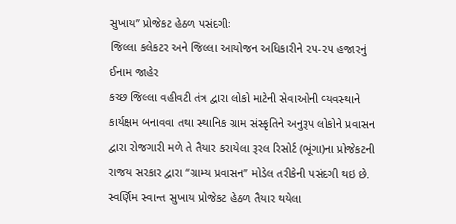સુખાય’’ પ્રોજેકટ હેઠળ પસંદગીઃ
જિલ્‍લા કલેકટર અને જિલ્‍લા આયોજન અધિકારીને ૨૫-૨૫ હજારનું ઈનામ જાહેર
કચ્‍છ જિલ્‍લા વહીવટી તંત્ર દ્વારા લોકો માટેની સેવાઓની વ્‍યવસ્‍થાને કાર્યક્ષમ બનાવવા તથા સ્‍થાનિક ગ્રામ સંસ્‍કૃતિને અનુરૂપ લોકોને પ્રવાસન દ્વારા રોજગારી મળે તે તૈયાર કરાયેલા રૂરલ રિસોર્ટ (ભૂંગા)ના પ્રોજેકટની રાજય સરકાર દ્વારા ‘‘ગ્રામ્‍ય પ્રવાસન’’ મોડેલ તરીકેની પસંદગી થઇ છે. સ્‍વર્ણિમ સ્‍વાન્‍ત સુખાય પ્રોજેકટ હેઠળ તૈયાર થયેલા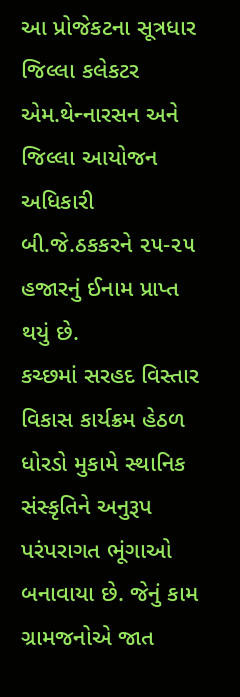આ પ્રોજેકટના સૂત્રધાર જિલ્‍લા કલેકટર એમ.થેન્‍નારસન અને જિલ્‍લા આયોજન અધિકારી બી.જે.ઠકકરને ૨૫-૨૫ હજારનું ઈનામ પ્રાપ્‍ત થયું છે.
કચ્‍છમાં સરહદ વિસ્‍તાર વિકાસ કાર્યક્રમ હેઠળ ધોરડો મુકામે સ્‍થાનિક સંસ્‍કૃતિને અનુરૂપ પરંપરાગત ભૂંગાઓ બનાવાયા છે. જેનું કામ ગ્રામજનોએ જાત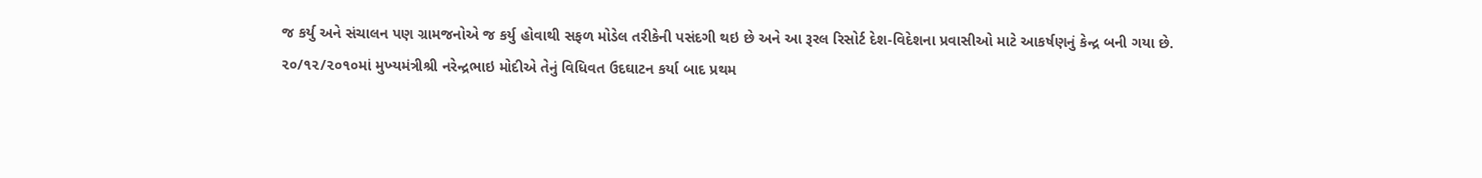જ કર્યુ અને સંચાલન પણ ગ્રામજનોએ જ કર્યુ હોવાથી સફળ મોડેલ તરીકેની પસંદગી થઇ છે અને આ રૂરલ રિસોર્ટ દેશ-વિદેશના પ્રવાસીઓ માટે આકર્ષણનું કેન્‍દ્ર બની ગયા છે. ૨૦/૧૨/૨૦૧૦માં મુખ્‍યમંત્રીશ્રી નરેન્‍દ્રભાઇ મોદીએ તેનું વિધિવત ઉદઘાટન કર્યા બાદ પ્રથમ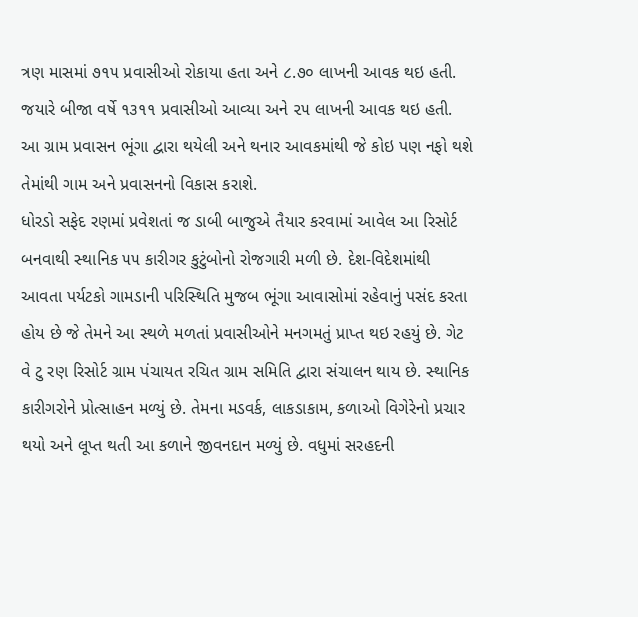ત્રણ માસમાં ૭૧૫ પ્રવાસીઓ રોકાયા હતા અને ૮.૭૦ લાખની આવક થઇ હતી. જયારે બીજા વર્ષે ૧૩૧૧ પ્રવાસીઓ આવ્‍યા અને ૨૫ લાખની આવક થઇ હતી.
આ ગ્રામ પ્રવાસન ભૂંગા દ્વારા થયેલી અને થનાર આવકમાંથી જે કોઇ પણ નફો થશે તેમાંથી ગામ અને પ્રવાસનનો વિકાસ કરાશે.
ધોરડો સફેદ રણમાં પ્રવેશતાં જ ડાબી બાજુએ તૈયાર કરવામાં આવેલ આ રિસોર્ટ બનવાથી સ્‍થાનિક ૫૫ કારીગર કુટુંબોનો રોજગારી મળી છે. દેશ-વિદેશમાંથી આવતા પર્યટકો ગામડાની પરિસ્‍થિતિ મુજબ ભૂંગા આવાસોમાં રહેવાનું પસંદ કરતા હોય છે જે તેમને આ સ્‍થળે મળતાં પ્રવાસીઓને મનગમતું પ્રાપ્‍ત થઇ રહયું છે. ગેટ વે ટુ રણ રિસોર્ટ ગ્રામ પંચાયત રચિત ગ્રામ સમિતિ દ્વારા સંચાલન થાય છે. સ્‍થાનિક કારીગરોને પ્રોત્‍સાહન મળ્યું છે. તેમના મડવર્ક, લાકડાકામ, કળાઓ વિગેરેનો પ્રચાર થયો અને લૂપ્‍ત થતી આ કળાને જીવનદાન મળ્યું છે. વધુમાં સરહદની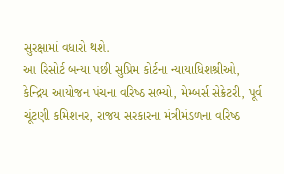સુરક્ષામાં વધારો થશે.
આ રિસોર્ટ બન્‍યા પછી સુપ્રિમ કોર્ટના ન્‍યાયાધિશશ્રીઓ, કેન્‍દ્રિય આયોજન પંચના વરિષ્‍ઠ સભ્‍યો, મેમ્‍બર્સ સેક્રેટરી, પૂર્વ ચૂંટણી કમિશનર, રાજય સરકારના મંત્રીમંડળના વરિષ્‍ઠ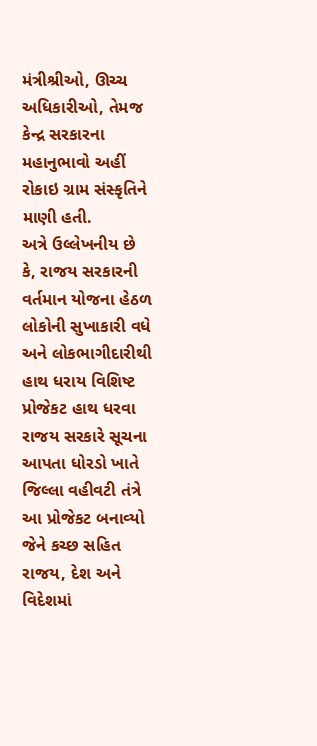મંત્રીશ્રીઓ, ઊચ્‍ચ અધિકારીઓ, તેમજ કેન્‍દ્ર સરકારના મહાનુભાવો અહીં રોકાઇ ગ્રામ સંસ્‍કૃતિને માણી હતી.
અત્રે ઉલ્‍લેખનીય છે કે, રાજય સરકારની વર્તમાન યોજના હેઠળ લોકોની સુખાકારી વધે અને લોકભાગીદારીથી હાથ ધરાય વિશિષ્‍ટ પ્રોજેકટ હાથ ધરવા રાજય સરકારે સૂચના આપતા ધોરડો ખાતે જિલ્‍લા વહીવટી તંત્રે આ પ્રોજેકટ બનાવ્‍યો જેને કચ્‍છ સહિત રાજય, દેશ અને વિદેશમાં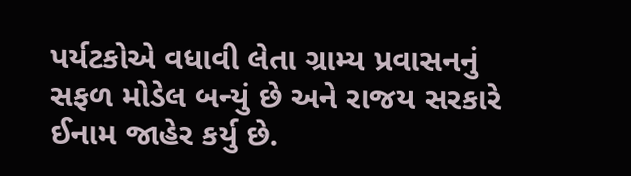પર્યટકોએ વધાવી લેતા ગ્રામ્‍ય પ્રવાસનનું સફળ મોડેલ બન્‍યું છે અને રાજય સરકારે ઈનામ જાહેર કર્યુ છે.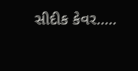સીદીક કેવર.....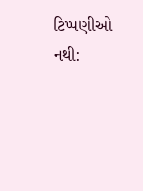ટિપ્પણીઓ નથી: